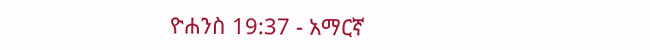ዮሐንስ 19:37 - አማርኛ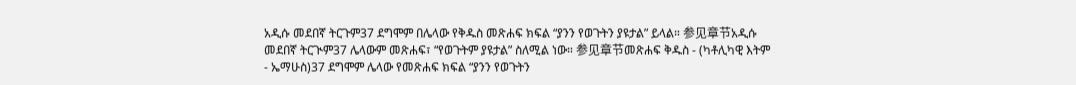አዲሱ መደበኛ ትርጉም37 ደግሞም በሌላው የቅዱስ መጽሐፍ ክፍል “ያንን የወጉትን ያዩታል” ይላል። 参见章节አዲሱ መደበኛ ትርጒም37 ሌላውም መጽሐፍ፣ “የወጉትም ያዩታል” ስለሚል ነው። 参见章节መጽሐፍ ቅዱስ - (ካቶሊካዊ እትም - ኤማሁስ)37 ደግሞም ሌላው የመጽሐፍ ክፍል “ያንን የወጉትን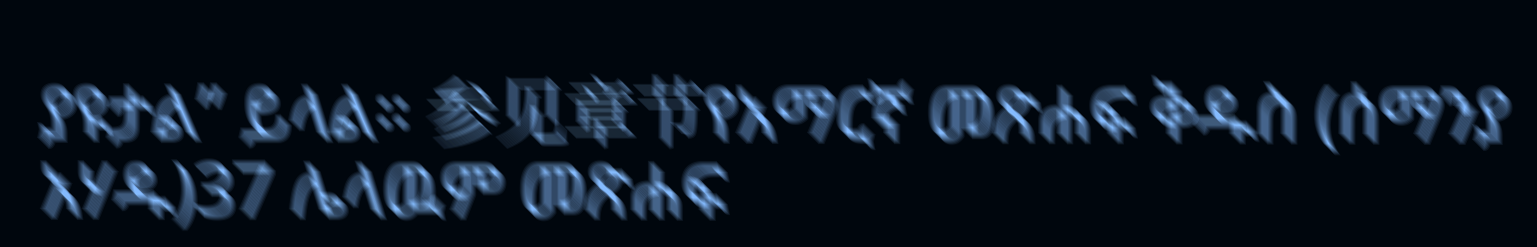ያዩታል” ይላል። 参见章节የአማርኛ መጽሐፍ ቅዱስ (ሰማንያ አሃዱ)37 ሌላዉም መጽሐፍ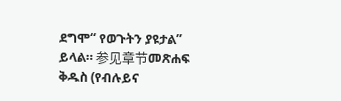ደግሞ“ የወጉትን ያዩታል” ይላል። 参见章节መጽሐፍ ቅዱስ (የብሉይና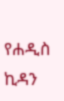የሐዲስ ኪዳን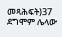መጻሕፍት)37 ደግሞም ሌላው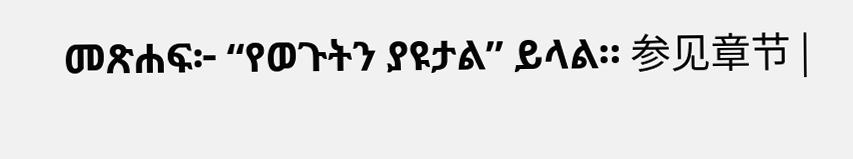መጽሐፍ፦ “የወጉትን ያዩታል” ይላል። 参见章节 |